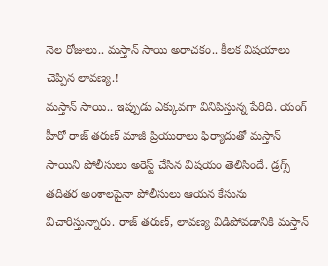నెల రోజులు.. మస్తాన్ సాయి అరాచకం.. కీలక విషయాలు చెప్పిన లావణ్య.!
మస్తాన్ సాయి.. ఇప్పుడు ఎక్కువగా వినిపిస్తున్న పేరిది. యంగ్ హీరో రాజ్ తరుణ్ మాజీ ప్రియురాలు ఫిర్యాదుతో మస్తాన్ సాయిని పోలీసులు అరెస్ట్ చేసిన విషయం తెలిసిందే. డ్రగ్స్ తదితర అంశాలపైనా పోలీసులు ఆయన కేసును విచారిస్తున్నారు. రాజ్ తరుణ్, లావణ్య విడిపోవడానికి మస్తాన్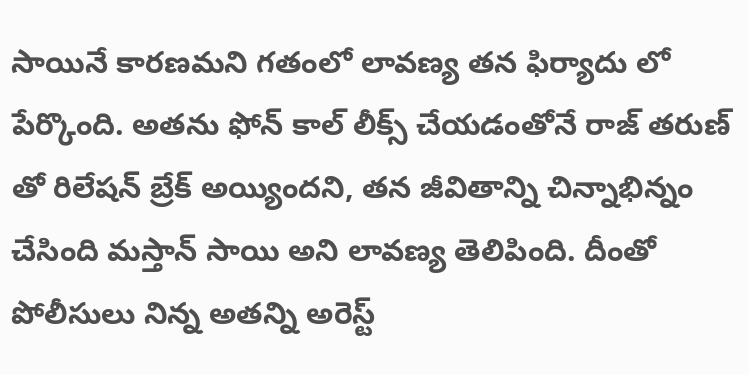సాయినే కారణమని గతంలో లావణ్య తన ఫిర్యాదు లో పేర్కొంది. అతను ఫోన్ కాల్ లీక్స్ చేయడంతోనే రాజ్ తరుణ్ తో రిలేషన్ బ్రేక్ అయ్యిందని, తన జీవితాన్ని చిన్నాభిన్నం చేసింది మస్తాన్ సాయి అని లావణ్య తెలిపింది. దీంతో పోలీసులు నిన్న అతన్ని అరెస్ట్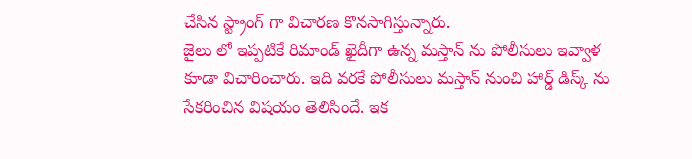చేసిన స్ట్రాంగ్ గా విచారణ కొనసాగిస్తున్నారు.
జైలు లో ఇప్పటికే రిమాండ్ ఖైదీగా ఉన్న మస్తాన్ ను పోలీసులు ఇవ్వాళ కూడా విచారించారు. ఇది వరకే పోలీసులు మస్తాన్ నుంచి హార్డ్ డిస్క్ ను సేకరించిన విషయం తెలిసిందే. ఇక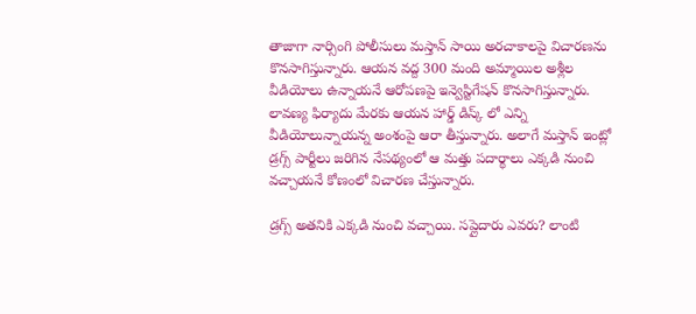తాజాగా నార్సింగి పోలీసులు మస్తాన్ సాయి అరచాకాలపై విచారణను కొనసాగిస్తున్నారు. ఆయన వద్ద 300 మంది అమ్మాయిల అశ్లీల వీడియోలు ఉన్నాయనే ఆరోపణపై ఇన్వెస్టిగేషన్ కొనసాగిస్తున్నారు. లావణ్య ఫిర్యాదు మేరకు ఆయన హార్డ్ డిస్క్ లో ఎన్ని వీడియోలున్నాయన్న అంశంపై ఆరా తీస్తున్నారు. అలాగే మస్తాన్ ఇంట్లో డ్రగ్స్ పార్టీలు జరిగిన నేపథ్యంలో ఆ మత్తు పదార్థాలు ఎక్కడి నుంచి వచ్చాయనే కోణంలో విచారణ చేస్తున్నారు.

డ్రగ్స్ అతనికి ఎక్కడి నుంచి వచ్చాయి. సప్లైదారు ఎవరు? లాంటి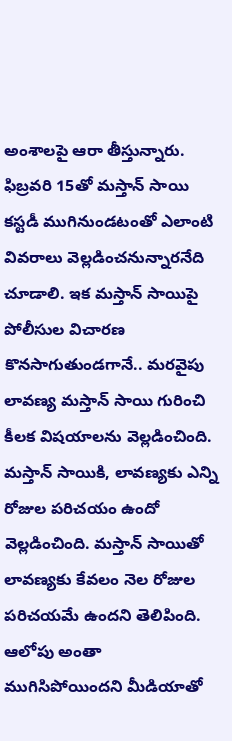అంశాలపై ఆరా తీస్తున్నారు. ఫిబ్రవరి 15తో మస్తాన్ సాయి కస్టడీ ముగినుండటంతో ఎలాంటి వివరాలు వెల్లడించనున్నారనేది చూడాలి. ఇక మస్తాన్ సాయిపై పోలీసుల విచారణ కొనసాగుతుండగానే.. మరవైపు లావణ్య మస్తాన్ సాయి గురించి కీలక విషయాలను వెల్లడించింది. మస్తాన్ సాయికి, లావణ్యకు ఎన్ని రోజుల పరిచయం ఉందో వెల్లడించింది. మస్తాన్ సాయితో లావణ్యకు కేవలం నెల రోజుల పరిచయమే ఉందని తెలిపింది. ఆలోపు అంతా ముగిసిపోయిందని మీడియాతో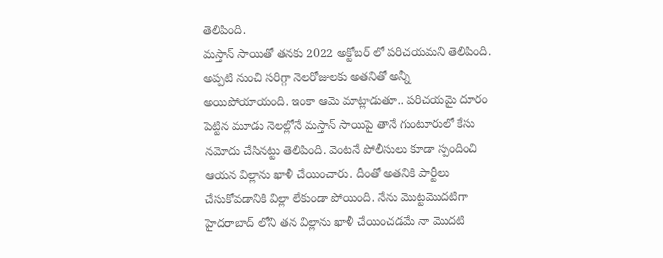తెలిపింది.
మస్తాన్ సాయితో తనకు 2022 అక్టోబర్ లో పరిచయమని తెలిపింది. అప్పటి నుంచి సరిగ్గా నెలరోజులకు అతనితో అన్నీ అయిపోయాయంది. ఇంకా ఆమె మాట్లాడుతూ.. పరిచయమై దూరం పెట్టిన మూడు నెలల్లోనే మస్తాన్ సాయిపై తానే గుంటూరులో కేసు నమోదు చేసినట్టు తెలిపింది. వెంటనే పోలీసులు కూడా స్పందించి ఆయన విల్లాను ఖాళీ చేయించారు. దీంతో అతనికి పార్టీలు చేసుకోవడానికి విల్లా లేకుండా పోయింది. నేను మొట్టమొదటిగా హైదరాబాద్ లోని తన విల్లాను ఖాళీ చేయించడమే నా మొదటి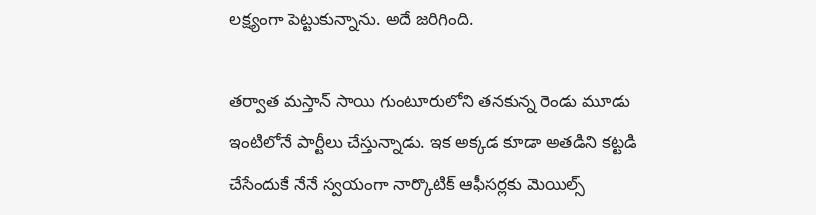లక్ష్యంగా పెట్టుకున్నాను. అదే జరిగింది.

తర్వాత మస్తాన్ సాయి గుంటూరులోని తనకున్న రెండు మూడు ఇంటిలోనే పార్టీలు చేస్తున్నాడు. ఇక అక్కడ కూడా అతడిని కట్టడి చేసేందుకే నేనే స్వయంగా నార్కొటిక్ ఆఫీసర్లకు మెయిల్స్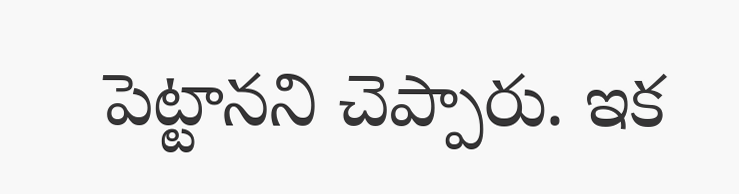పెట్టానని చెప్పారు. ఇక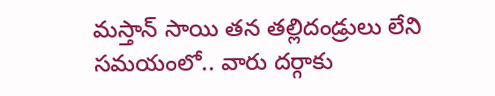మస్తాన్ సాయి తన తల్లిదండ్రులు లేని సమయంలో.. వారు దర్గాకు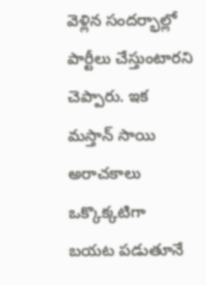వెళ్లిన సందర్భాల్లో పార్టీలు చేస్తుంటారని చెప్పారు. ఇక మస్తాన్ సాయి అరాచకాలు ఒక్కొక్కటిగా బయట పడుతూనే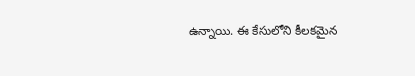ఉన్నాయి. ఈ కేసులోని కీలకమైన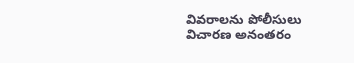వివరాలను పోలీసులు విచారణ అనంతరం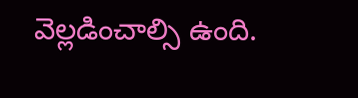వెల్లడించాల్సి ఉంది.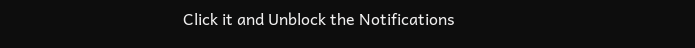Click it and Unblock the Notifications